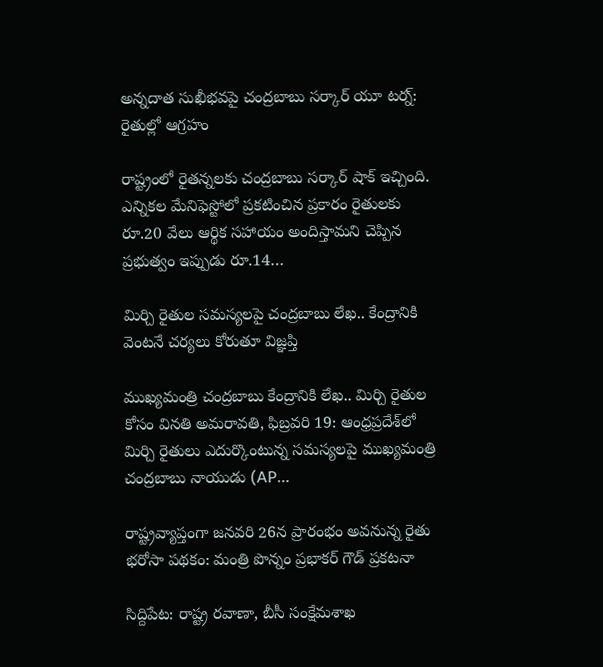అన్నదాత సుఖీభవపై చంద్రబాబు సర్కార్ యూ టర్న్: రైతుల్లో ఆగ్రహం

రాష్ట్రంలో రైతన్నలకు చంద్రబాబు సర్కార్ షాక్ ఇచ్చింది. ఎన్నికల మేనిఫెస్టోలో ప్రకటించిన ప్రకారం రైతులకు రూ.20 వేలు ఆర్థిక సహాయం అందిస్తామని చెప్పిన ప్రభుత్వం ఇప్పుడు రూ.14…

మిర్చి రైతుల సమస్యలపై చంద్రబాబు లేఖ.. కేంద్రానికి వెంటనే చర్యలు కోరుతూ విజ్ఞప్తి

ముఖ్యమంత్రి చంద్రబాబు కేంద్రానికి లేఖ.. మిర్చి రైతుల కోసం వినతి అమరావతి, ఫిబ్రవరి 19: ఆంధ్రప్రదేశ్‌లో మిర్చి రైతులు ఎదుర్కొంటున్న సమస్యలపై ముఖ్యమంత్రి చంద్రబాబు నాయుడు (AP…

రాష్ట్రవ్యాప్తంగా జనవరి 26న ప్రారంభం అవనున్న రైతు భరోసా పథకం: మంత్రి పొన్నం ప్రభాకర్ గౌడ్ ప్రకటనా

సిద్దిపేట: రాష్ట్ర రవాణా, బీసీ సంక్షేమశాఖ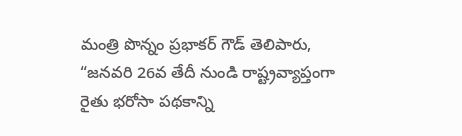మంత్రి పొన్నం ప్రభాకర్‌ గౌడ్‌ తెలిపారు, “జనవరి 26వ తేదీ నుండి రాష్ట్రవ్యాప్తంగా రైతు భరోసా పథకాన్ని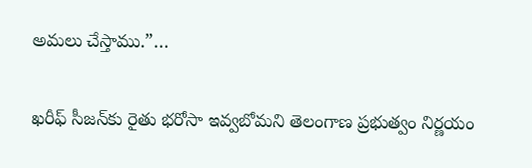అమలు చేస్తాము.”…

ఖరీఫ్ సీజన్‌కు రైతు భరోసా ఇవ్వబోమని తెలంగాణ ప్రభుత్వం నిర్ణయం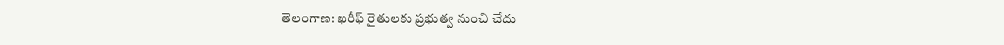తెలంగాణ: ఖరీఫ్ రైతులకు ప్రభుత్వ నుంచి చేదు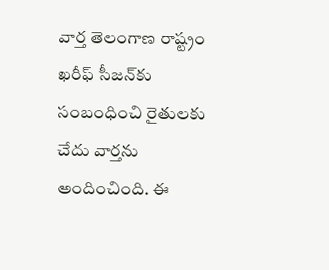వార్త తెలంగాణ రాష్ట్రం ఖరీఫ్ సీజన్‌కు సంబంధించి రైతులకు చేదు వార్తను అందించింది. ఈ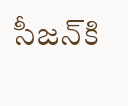సీజన్‌కి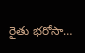రైతు భరోసా…